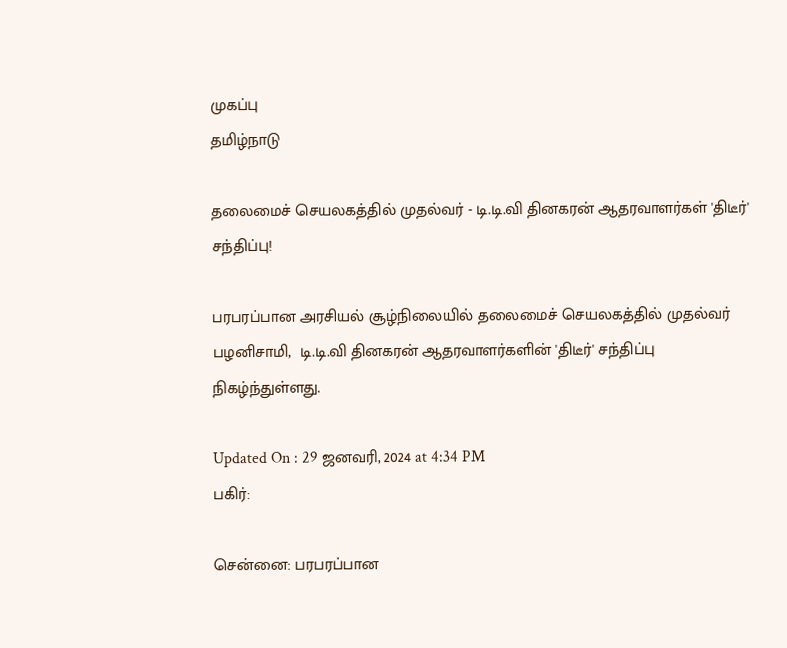முகப்பு
தமிழ்நாடு

தலைமைச் செயலகத்தில் முதல்வர் - டி.டி.வி தினகரன் ஆதரவாளர்கள் 'திடீர்' சந்திப்பு!

பரபரப்பான அரசியல் சூழ்நிலையில் தலைமைச் செயலகத்தில் முதல்வர் பழனிசாமி,  டி.டி.வி தினகரன் ஆதரவாளர்களின் 'திடீர்' சந்திப்பு நிகழ்ந்துள்ளது.

Updated On : 29 ஜனவரி, 2024 at 4:34 PM
பகிர்:

சென்னை: பரபரப்பான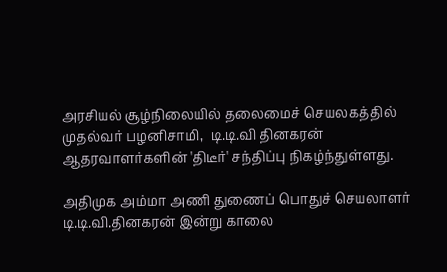அரசியல் சூழ்நிலையில் தலைமைச் செயலகத்தில் முதல்வர் பழனிசாமி,  டி.டி.வி தினகரன் ஆதரவாளர்களின் 'திடீர்' சந்திப்பு நிகழ்ந்துள்ளது.

அதிமுக அம்மா அணி துணைப் பொதுச் செயலாளர் டி.டி.வி.தினகரன் இன்று காலை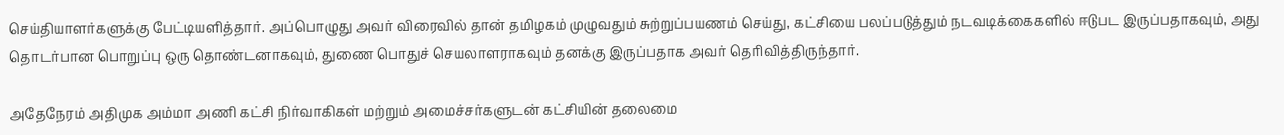செய்தியாளர்களுக்கு பேட்டியளித்தார். அப்பொழுது அவர் விரைவில் தான் தமிழகம் முழுவதும் சுற்றுப்பயணம் செய்து, கட்சியை பலப்படுத்தும் நடவடிக்கைகளில் ஈடுபட இருப்பதாகவும், அது தொடர்பான பொறுப்பு ஒரு தொண்டனாகவும், துணை பொதுச் செயலாளராகவும் தனக்கு இருப்பதாக அவர் தெரிவித்திருந்தார்.

அதேநேரம் அதிமுக அம்மா அணி கட்சி நிர்வாகிகள் மற்றும் அமைச்சர்களுடன் கட்சியின் தலைமை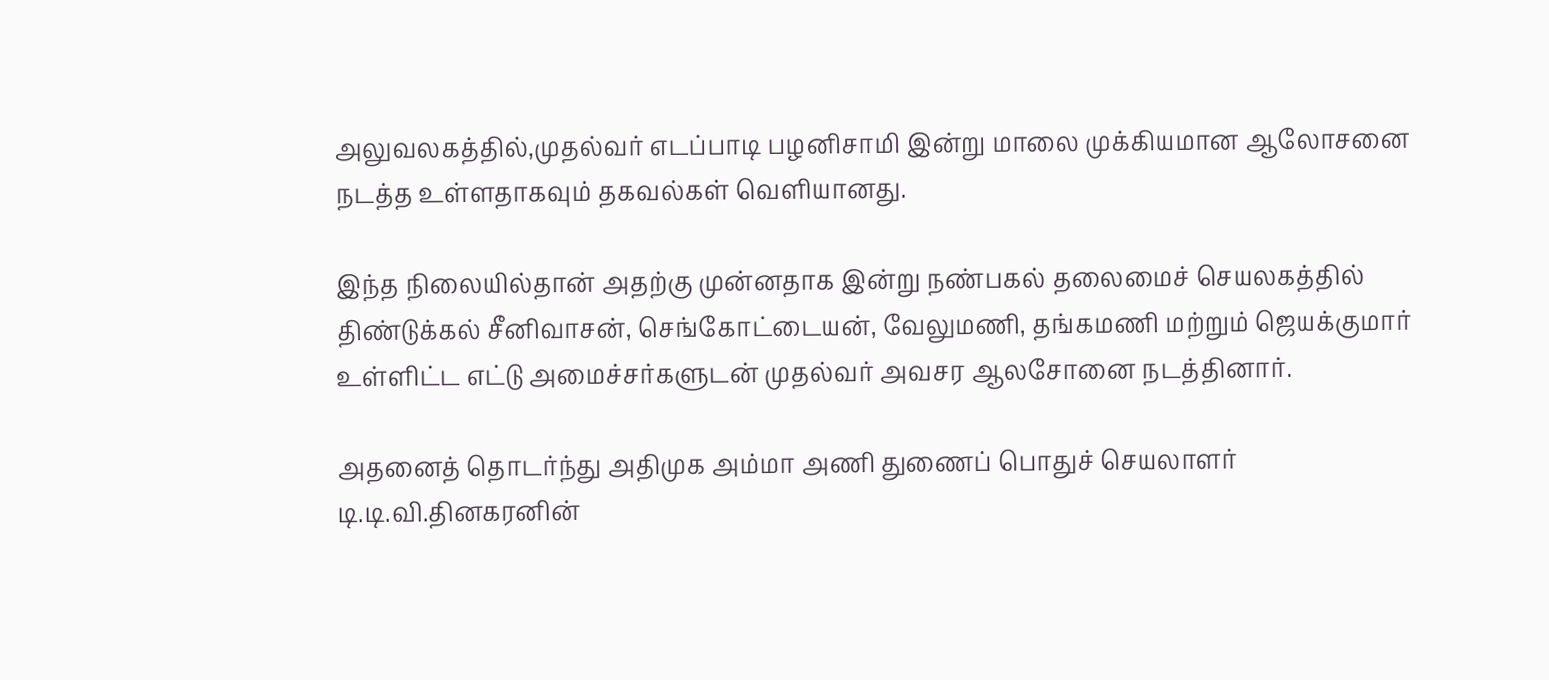அலுவலகத்தில்,முதல்வர் எடப்பாடி பழனிசாமி இன்று மாலை முக்கியமான ஆலோசனை நடத்த உள்ளதாகவும் தகவல்கள் வெளியானது.

இந்த நிலையில்தான் அதற்கு முன்னதாக இன்று நண்பகல் தலைமைச் செயலகத்தில் திண்டுக்கல் சீனிவாசன், செங்கோட்டையன், வேலுமணி, தங்கமணி மற்றும் ஜெயக்குமார் உள்ளிட்ட எட்டு அமைச்சர்களுடன் முதல்வர் அவசர ஆலசோனை நடத்தினார்.

அதனைத் தொடர்ந்து அதிமுக அம்மா அணி துணைப் பொதுச் செயலாளர் டி.டி.வி.தினகரனின்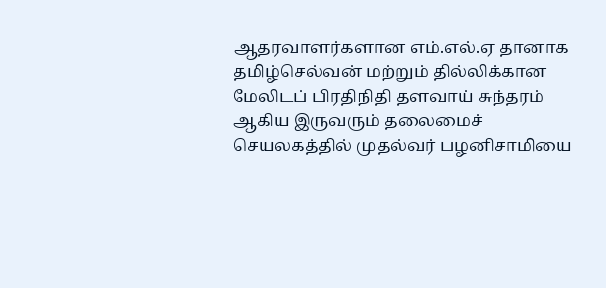ஆதரவாளர்களான எம்.எல்.ஏ தானாக தமிழ்செல்வன் மற்றும் தில்லிக்கான மேலிடப் பிரதிநிதி தளவாய் சுந்தரம் ஆகிய இருவரும் தலைமைச் செயலகத்தில் முதல்வர் பழனிசாமியை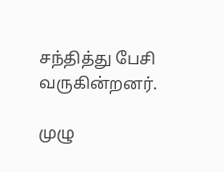சந்தித்து பேசி வருகின்றனர்.

முழு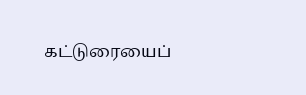கட்டுரையைப்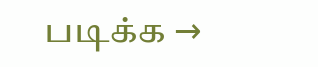படிக்க →